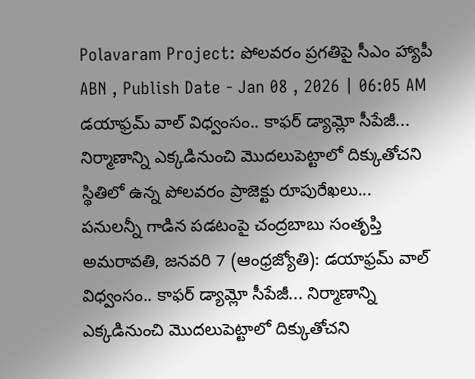Polavaram Project: పోలవరం ప్రగతిపై సీఎం హ్యాపీ
ABN , Publish Date - Jan 08 , 2026 | 06:05 AM
డయాఫ్రమ్ వాల్ విధ్వంసం.. కాఫర్ డ్యామ్లో సీపేజీ... నిర్మాణాన్ని ఎక్కడినుంచి మొదలుపెట్టాలో దిక్కుతోచని స్థితిలో ఉన్న పోలవరం ప్రాజెక్టు రూపురేఖలు...
పనులన్నీ గాడిన పడటంపై చంద్రబాబు సంతృప్తి
అమరావతి, జనవరి 7 (ఆంధ్రజ్యోతి): డయాఫ్రమ్ వాల్ విధ్వంసం.. కాఫర్ డ్యామ్లో సీపేజీ... నిర్మాణాన్ని ఎక్కడినుంచి మొదలుపెట్టాలో దిక్కుతోచని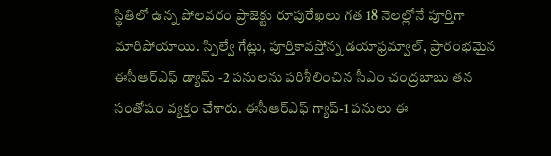స్థితిలో ఉన్న పోలవరం ప్రాజెక్టు రూపురేఖలు గత 18 నెలల్లోనే పూర్తిగా మారిపోయాయి. స్పిల్వే గేట్లు, పూర్తికావస్తోన్న డయాఫ్రమ్వాల్, ప్రారంభమైన ఈసీఆర్ఎఫ్ డ్యామ్ -2 పనులను పరిశీలించిన సీఎం చంద్రబాబు తన సంతోషం వ్యక్తం చేశారు. ఈసీఆర్ఎఫ్ గ్యాప్-1 పనులు ఈ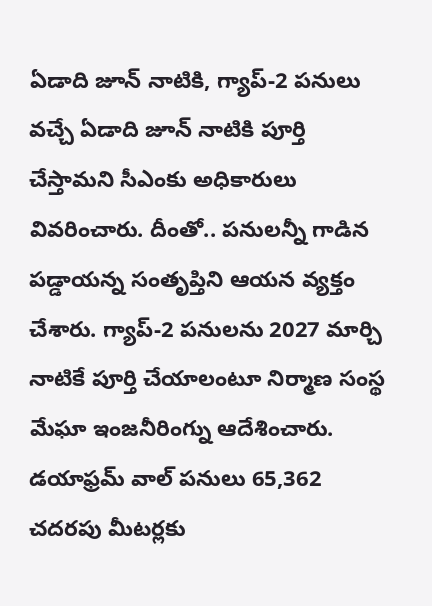ఏడాది జూన్ నాటికి, గ్యాప్-2 పనులు వచ్చే ఏడాది జూన్ నాటికి పూర్తి చేస్తామని సీఎంకు అధికారులు వివరించారు. దీంతో.. పనులన్నీ గాడిన పడ్డాయన్న సంతృప్తిని ఆయన వ్యక్తం చేశారు. గ్యాప్-2 పనులను 2027 మార్చి నాటికే పూర్తి చేయాలంటూ నిర్మాణ సంస్థ మేఘా ఇంజనీరింగ్ను ఆదేశించారు. డయాఫ్రమ్ వాల్ పనులు 65,362 చదరపు మీటర్లకు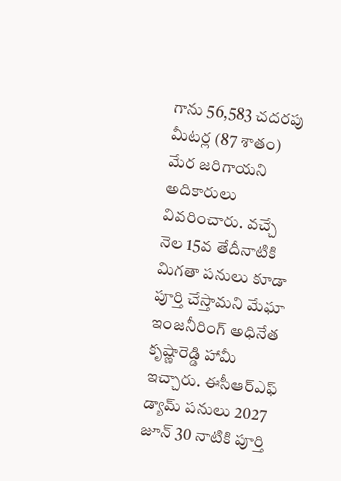గాను 56,583 చదరపు మీటర్ల (87 శాతం) మేర జరిగాయని అదికారులు వివరించారు. వచ్చే నెల 15వ తేదీనాటికి మిగతా పనులు కూడా పూర్తి చేస్తామని మేఘా ఇంజనీరింగ్ అధినేత కృష్ణారెడ్డి హామీ ఇచ్చారు. ఈసీఆర్ఎఫ్ డ్యామ్ పనులు 2027 జూన్ 30 నాటికి పూర్తి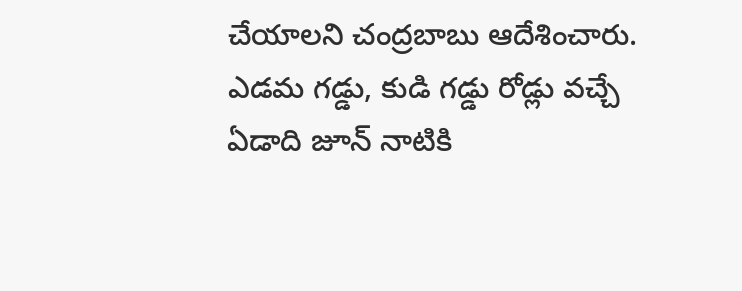చేయాలని చంద్రబాబు ఆదేశించారు. ఎడమ గడ్డు, కుడి గడ్డు రోడ్లు వచ్చే ఏడాది జూన్ నాటికి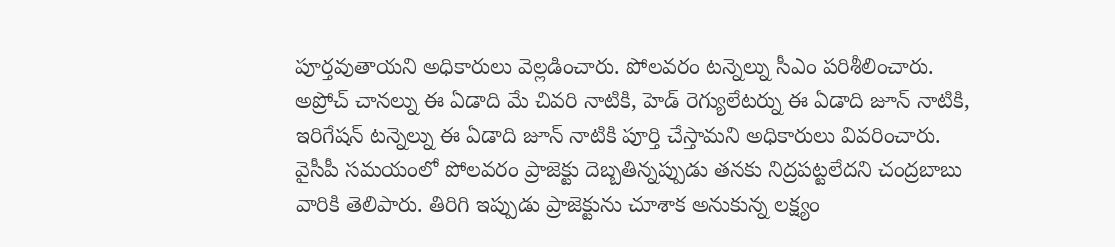పూర్తవుతాయని అధికారులు వెల్లడించారు. పోలవరం టన్నెల్ను సీఎం పరిశీలించారు. అప్రోచ్ చానల్ను ఈ ఏడాది మే చివరి నాటికి, హెడ్ రెగ్యులేటర్ను ఈ ఏడాది జూన్ నాటికి, ఇరిగేషన్ టన్నెల్ను ఈ ఏడాది జూన్ నాటికి పూర్తి చేస్తామని అధికారులు వివరించారు. వైసీపీ సమయంలో పోలవరం ప్రాజెక్టు దెబ్బతిన్నప్పుడు తనకు నిద్రపట్టలేదని చంద్రబాబు వారికి తెలిపారు. తిరిగి ఇప్పుడు ప్రాజెక్టును చూశాక అనుకున్న లక్ష్యం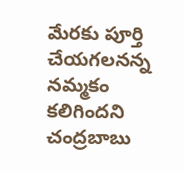మేరకు పూర్తి చేయగలనన్న నమ్మకం కలిగిందని చంద్రబాబు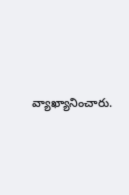వ్యాఖ్యానించారు.